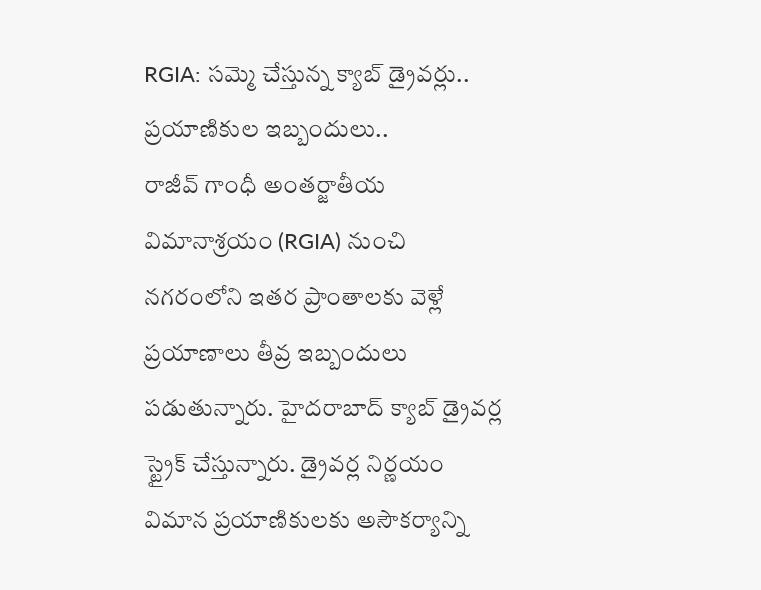RGIA: సమ్మె చేస్తున్న క్యాబ్ డ్రైవర్లు.. ప్రయాణికుల ఇబ్బందులు..
రాజీవ్ గాంధీ అంతర్జాతీయ విమానాశ్రయం (RGIA) నుంచి నగరంలోని ఇతర ప్రాంతాలకు వెళ్లే ప్రయాణాలు తీవ్ర ఇబ్బందులు పడుతున్నారు. హైదరాబాద్ క్యాబ్ డ్రైవర్ల స్ట్రైక్ చేస్తున్నారు. డ్రైవర్ల నిర్ణయం విమాన ప్రయాణికులకు అసౌకర్యాన్ని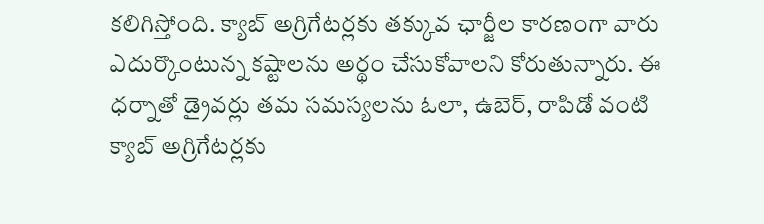కలిగిస్తోంది. క్యాబ్ అగ్రిగేటర్లకు తక్కువ ఛార్జీల కారణంగా వారు ఎదుర్కొంటున్న కష్టాలను అర్థం చేసుకోవాలని కోరుతున్నారు. ఈ ధర్నాతో డ్రైవర్లు తమ సమస్యలను ఓలా, ఉబెర్, రాపిడో వంటి క్యాబ్ అగ్రిగేటర్లకు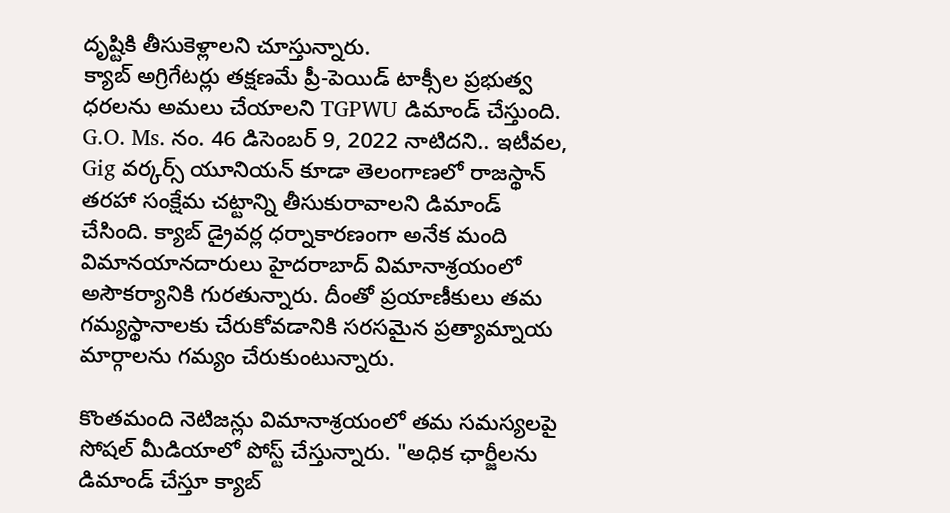దృష్టికి తీసుకెళ్లాలని చూస్తున్నారు.
క్యాబ్ అగ్రిగేటర్లు తక్షణమే ప్రీ-పెయిడ్ టాక్సీల ప్రభుత్వ ధరలను అమలు చేయాలని TGPWU డిమాండ్ చేస్తుంది. G.O. Ms. నం. 46 డిసెంబర్ 9, 2022 నాటిదని.. ఇటీవల, Gig వర్కర్స్ యూనియన్ కూడా తెలంగాణలో రాజస్థాన్ తరహా సంక్షేమ చట్టాన్ని తీసుకురావాలని డిమాండ్ చేసింది. క్యాబ్ డ్రైవర్ల ధర్నాకారణంగా అనేక మంది విమానయానదారులు హైదరాబాద్ విమానాశ్రయంలో అసౌకర్యానికి గురతున్నారు. దీంతో ప్రయాణీకులు తమ గమ్యస్థానాలకు చేరుకోవడానికి సరసమైన ప్రత్యామ్నాయ మార్గాలను గమ్యం చేరుకుంటున్నారు.

కొంతమంది నెటిజన్లు విమానాశ్రయంలో తమ సమస్యలపై సోషల్ మీడియాలో పోస్ట్ చేస్తున్నారు. "అధిక ఛార్జీలను డిమాండ్ చేస్తూ క్యాబ్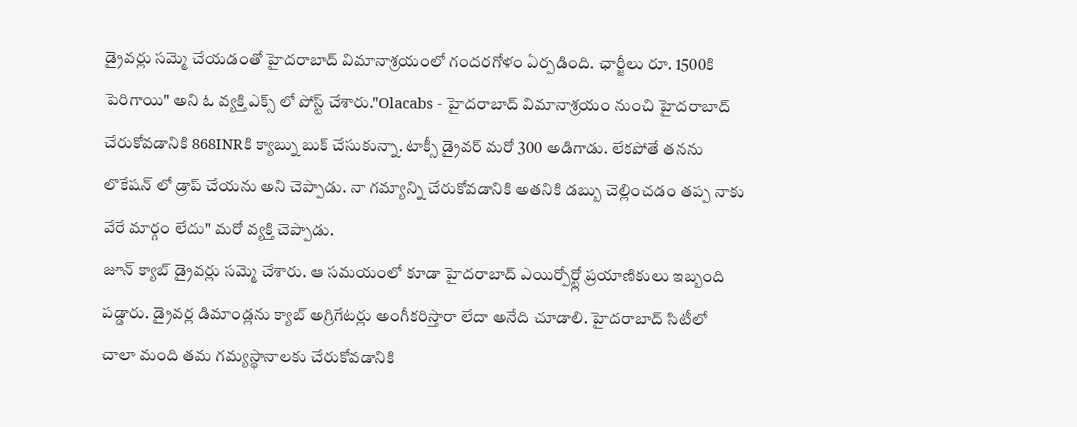డ్రైవర్లు సమ్మె చేయడంతో హైదరాబాద్ విమానాశ్రయంలో గందరగోళం ఏర్పడింది. ఛార్జీలు రూ. 1500కి పెరిగాయి" అని ఓ వ్యక్తి ఎక్స్ లో పోస్ట్ చేశారు."Olacabs - హైదరాబాద్ విమానాశ్రయం నుంచి హైదరాబాద్ చేరుకోవడానికి 868INRకి క్యాబ్ను బుక్ చేసుకున్నా. టాక్సీ డ్రైవర్ మరో 300 అడిగాడు. లేకపోతే తనను లొకేషన్ లో డ్రాప్ చేయను అని చెప్పాడు. నా గమ్యాన్ని చేరుకోవడానికి అతనికి డబ్బు చెల్లించడం తప్ప నాకు వేరే మార్గం లేదు" మరో వ్యక్తి చెప్పాడు.
జూన్ క్యాబ్ డ్రైవర్లు సమ్మె చేశారు. ఆ సమయంలో కూడా హైదరాబాద్ ఎయిర్పోర్ట్లో ప్రయాణికులు ఇబ్బంది పడ్డారు. డ్రైవర్ల డిమాండ్లను క్యాబ్ అగ్రిగేటర్లు అంగీకరిస్తారా లేదా అనేది చూడాలి. హైదరాబాద్ సిటీలో చాలా మంది తమ గమ్యస్థానాలకు చేరుకోవడానికి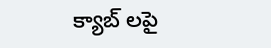క్యాబ్ లపై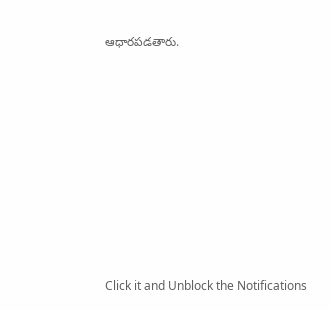ఆధారపడతారు.












Click it and Unblock the Notifications